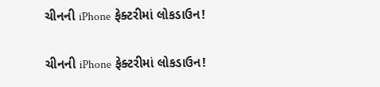ચીનની iPhone ફેક્ટરીમાં લોકડાઉન!

ચીનની iPhone ફેક્ટરીમાં લોકડાઉન!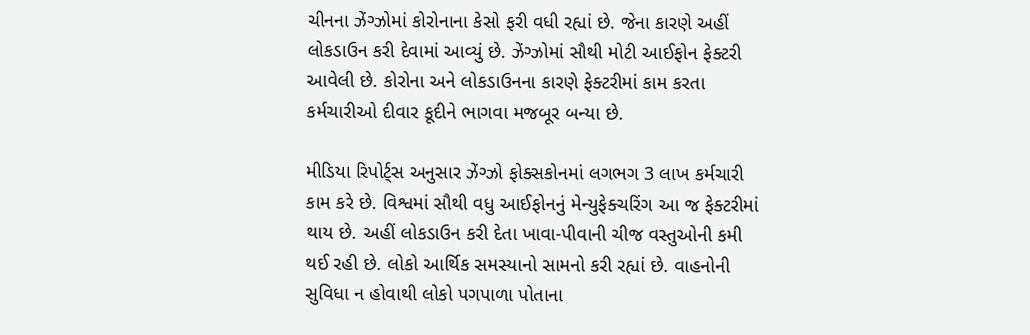ચીનના ઝેંગ્ઝોમાં કોરોનાના કેસો ફરી વધી રહ્યાં છે. જેના કારણે અહીં લોકડાઉન કરી દેવામાં આવ્યું છે. ઝેંગ્ઝોમાં સૌથી મોટી આઈફોન ફેક્ટરી આવેલી છે. કોરોના અને લોકડાઉનના કારણે ફેક્ટરીમાં કામ કરતા કર્મચારીઓ દીવાર કૂદીને ભાગવા મજબૂર બન્યા છે.

મીડિયા રિપોર્ટ્સ અનુસાર ઝેંગ્ઝો ફોક્સકોનમાં લગભગ 3 લાખ કર્મચારી કામ કરે છે. વિશ્વમાં સૌથી વધુ આઈફોનનું મેન્યુફેક્ચરિંગ આ જ ફેક્ટરીમાં થાય છે. અહીં લોકડાઉન કરી દેતા ખાવા-પીવાની ચીજ વસ્તુઓની કમી થઈ રહી છે. લોકો આર્થિક સમસ્યાનો સામનો કરી રહ્યાં છે. વાહનોની સુવિધા ન હોવાથી લોકો પગપાળા પોતાના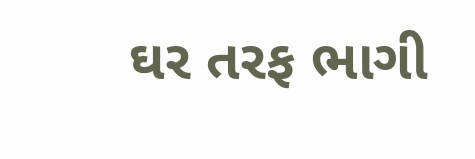ઘર તરફ ભાગી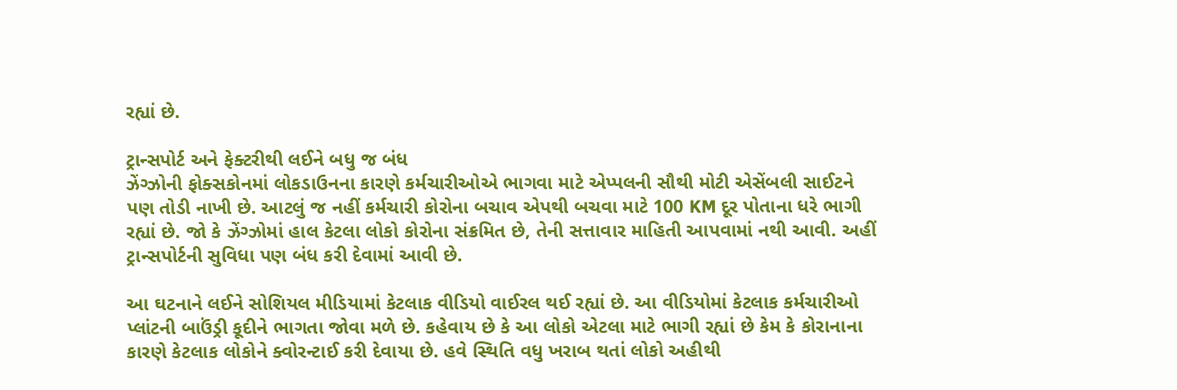રહ્યાં છે.

ટ્રાન્સપોર્ટ અને ફેક્ટરીથી લઈને બધુ જ બંધ
ઝેંગ્ઝોની ફોક્સકોનમાં લોકડાઉનના કારણે કર્મચારીઓએ ભાગવા માટે એપ્પલની સૌથી મોટી એસેંબલી સાઈટને પણ તોડી નાખી છે. આટલું જ નહીં કર્મચારી કોરોના બચાવ એપથી બચવા માટે 100 KM દૂર પોતાના ધરે ભાગી રહ્યાં છે. જો કે ઝેંગ્ઝોમાં હાલ કેટલા લોકો કોરોના સંક્રમિત છે, તેની સત્તાવાર માહિતી આપવામાં નથી આવી. અહીં ટ્રાન્સપોર્ટની સુવિધા પણ બંધ કરી દેવામાં આવી છે.

આ ઘટનાને લઈને સોશિયલ મીડિયામાં કેટલાક વીડિયો વાઈરલ થઈ રહ્યાં છે. આ વીડિયોમાં કેટલાક કર્મચારીઓ પ્લાંટની બાઉંડ્રી કૂદીને ભાગતા જોવા મળે છે. કહેવાય છે કે આ લોકો એટલા માટે ભાગી રહ્યાં છે કેમ કે કોરાનાના કારણે કેટલાક લોકોને ક્વોરન્ટાઈ કરી દેવાયા છે. હવે સ્થિતિ વધુ ખરાબ થતાં લોકો અહીથી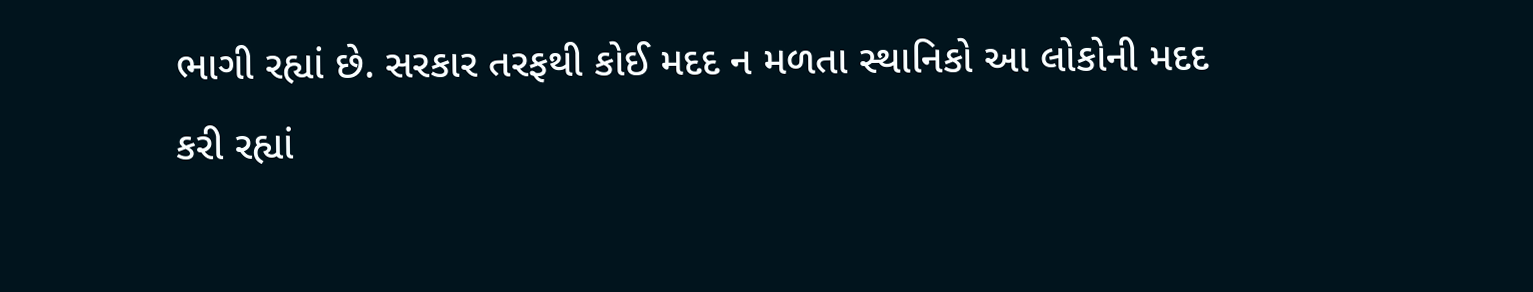ભાગી રહ્યાં છે. સરકાર તરફથી કોઈ મદદ ન મળતા સ્થાનિકો આ લોકોની મદદ કરી રહ્યાં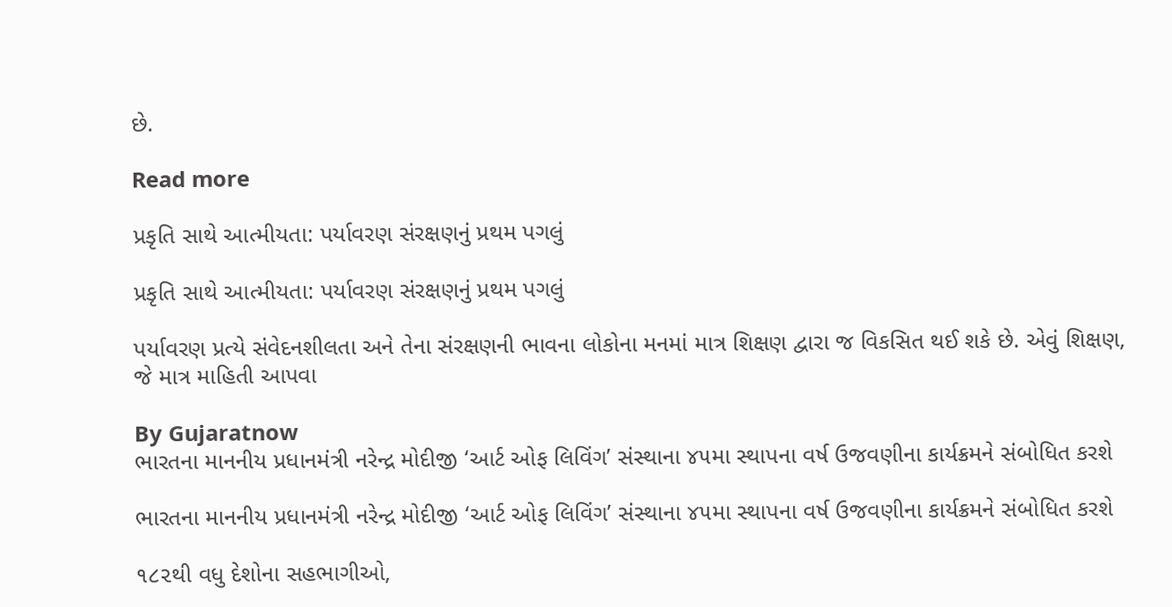છે.

Read more

પ્રકૃતિ સાથે આત્મીયતા: પર્યાવરણ સંરક્ષણનું પ્રથમ પગલું

પ્રકૃતિ સાથે આત્મીયતા: પર્યાવરણ સંરક્ષણનું પ્રથમ પગલું

પર્યાવરણ પ્રત્યે સંવેદનશીલતા અને તેના સંરક્ષણની ભાવના લોકોના મનમાં માત્ર શિક્ષણ દ્વારા જ વિકસિત થઈ શકે છે. એવું શિક્ષણ, જે માત્ર માહિતી આપવા

By Gujaratnow
ભારતના માનનીય પ્રધાનમંત્રી નરેન્દ્ર મોદીજી ‘આર્ટ ઓફ લિવિંગ’ સંસ્થાના ૪૫મા સ્થાપના વર્ષ ઉજવણીના કાર્યક્રમને સંબોધિત કરશે

ભારતના માનનીય પ્રધાનમંત્રી નરેન્દ્ર મોદીજી ‘આર્ટ ઓફ લિવિંગ’ સંસ્થાના ૪૫મા સ્થાપના વર્ષ ઉજવણીના કાર્યક્રમને સંબોધિત કરશે

૧૮૨થી વધુ દેશોના સહભાગીઓ,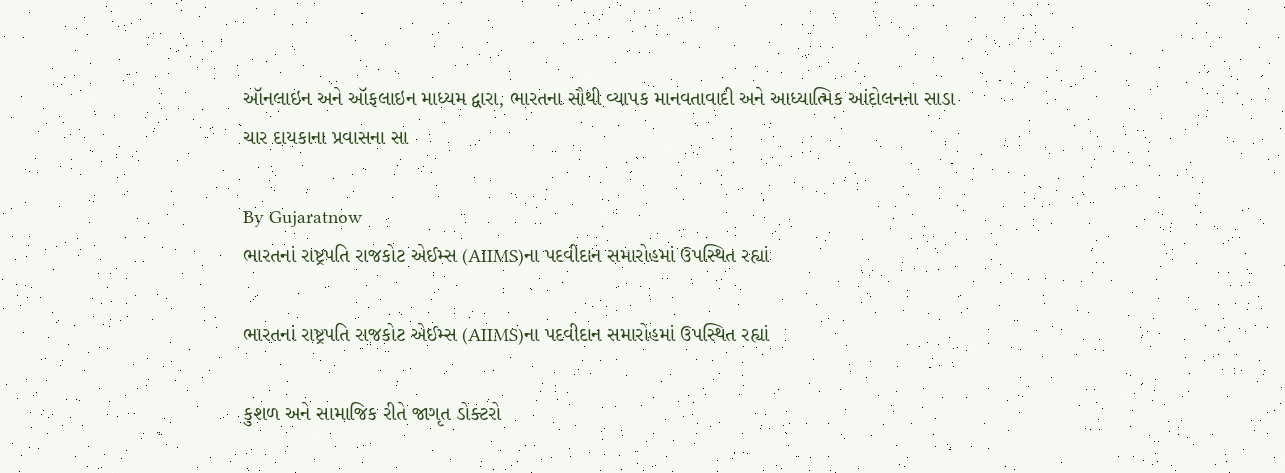ઑનલાઇન અને ઑફલાઇન માધ્યમ દ્વારા, ભારતના સૌથી વ્યાપક માનવતાવાદી અને આધ્યાત્મિક આંદોલનના સાડા ચાર દાયકાના પ્રવાસના સા

By Gujaratnow
ભારતનાં રાષ્ટ્રપતિ રાજકોટ એઈમ્સ (AIIMS)ના પદવીદાન સમારોહમાં ઉપસ્થિત રહ્યાં

ભારતનાં રાષ્ટ્રપતિ રાજકોટ એઈમ્સ (AIIMS)ના પદવીદાન સમારોહમાં ઉપસ્થિત રહ્યાં

કુશળ અને સામાજિક રીતે જાગૃત ડોક્ટરો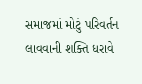સમાજમાં મોટું પરિવર્તન લાવવાની શક્તિ ધરાવે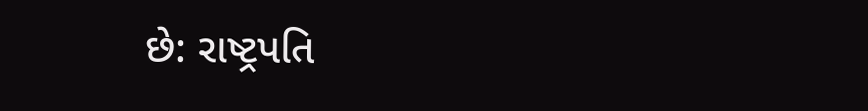છે: રાષ્ટ્રપતિ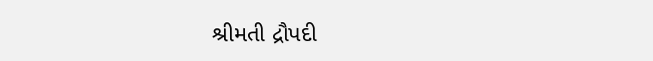શ્રીમતી દ્રૌપદી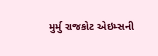મુર્મુ રાજકોટ એઇમ્સની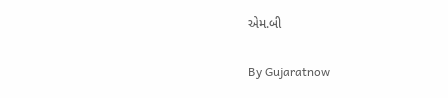એમ.બી

By Gujaratnow